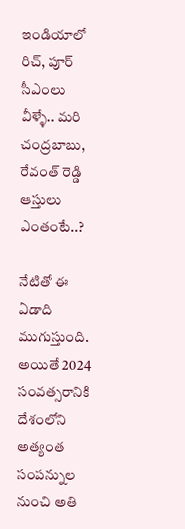ఇండియాలో రిచ్, పూర్ సీఎంలు వీళ్ళే.. మరి చంద్రబాబు, రేవంత్ రెడ్డి ఆస్తులు ఎంతంటే..?

నేటితో ఈ ఏడాది ముగుస్తుంది. అయితే 2024 సంవత్సరానికి దేశంలోని అత్యంత సంపన్నుల నుంచి అతి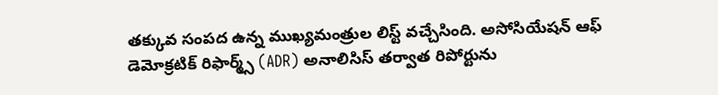తక్కువ సంపద ఉన్న ముఖ్యమంత్రుల లిస్ట్ వచ్చేసింది. అసోసియేషన్ ఆఫ్ డెమోక్రటిక్ రిఫార్మ్స్ (ADR) అనాలిసిస్ తర్వాత రిపోర్టును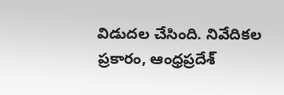విడుదల చేసింది. నివేదికల ప్రకారం, ఆంధ్రప్రదేశ్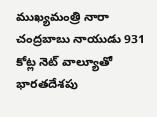ముఖ్యమంత్రి నారా చంద్రబాబు నాయుడు 931 కోట్ల నెట్ వాల్యూతో భారతదేశపు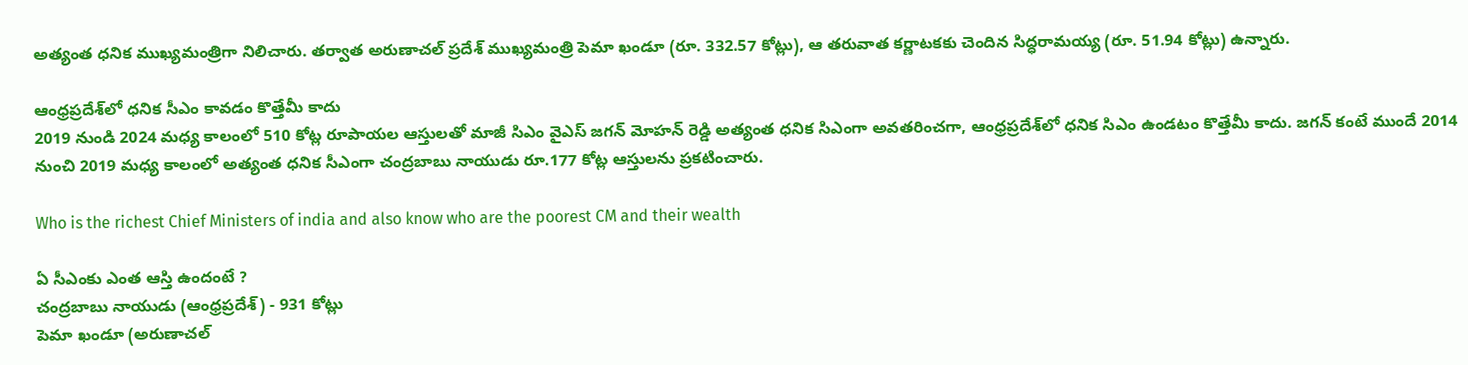అత్యంత ధనిక ముఖ్యమంత్రిగా నిలిచారు. తర్వాత అరుణాచల్ ప్రదేశ్ ముఖ్యమంత్రి పెమా ఖండూ (రూ. 332.57 కోట్లు), ఆ తరువాత కర్ణాటకకు చెందిన సిద్ధరామయ్య (రూ. 51.94 కోట్లు) ఉన్నారు.

ఆంధ్రప్రదేశ్‌లో ధనిక సీఎం కావడం కొత్తేమీ కాదు
2019 నుండి 2024 మధ్య కాలంలో 510 కోట్ల రూపాయల ఆస్తులతో మాజీ సిఎం వైఎస్ జగన్ మోహన్ రెడ్డి అత్యంత ధనిక సిఎంగా అవతరించగా, ఆంధ్రప్రదేశ్‌లో ధనిక సిఎం ఉండటం కొత్తేమీ కాదు. జగన్ కంటే ముందే 2014 నుంచి 2019 మధ్య కాలంలో అత్యంత ధనిక సీఎంగా చంద్రబాబు నాయుడు రూ.177 కోట్ల ఆస్తులను ప్రకటించారు.

Who is the richest Chief Ministers of india and also know who are the poorest CM and their wealth

ఏ సీఎంకు ఎంత ఆస్తి ఉందంటే ?
చంద్రబాబు నాయుడు (ఆంధ్రప్రదేశ్) - 931 కోట్లు
పెమా ఖండూ (అరుణాచల్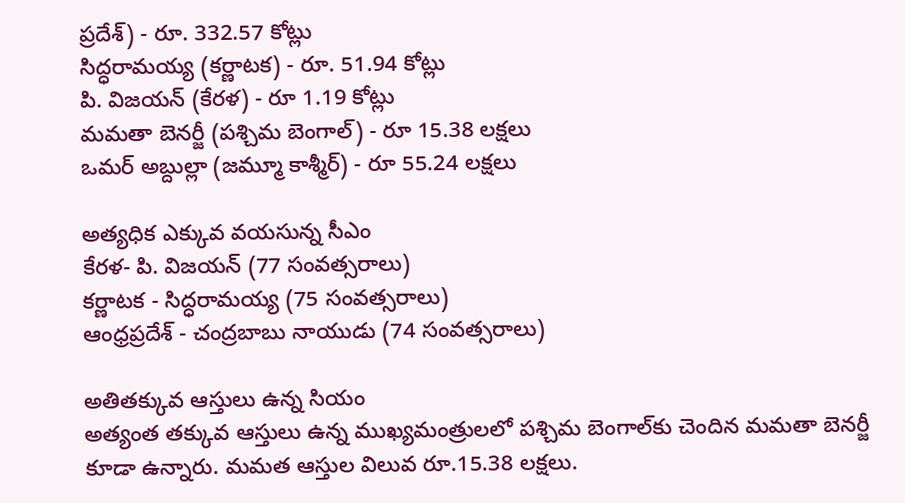ప్రదేశ్) - రూ. 332.57 కోట్లు
సిద్ధరామయ్య (కర్ణాటక) - రూ. 51.94 కోట్లు
పి. విజయన్ (కేరళ) - రూ 1.19 కోట్లు
మమతా బెనర్జీ (పశ్చిమ బెంగాల్) - రూ 15.38 లక్షలు
ఒమర్ అబ్దుల్లా (జమ్మూ కాశ్మీర్) - రూ 55.24 లక్షలు

అత్యధిక ఎక్కువ వయసున్న సీఎం
కేరళ- పి. విజయన్ (77 సంవత్సరాలు)
కర్ణాటక - సిద్ధరామయ్య (75 సంవత్సరాలు)
ఆంధ్రప్రదేశ్ - చంద్రబాబు నాయుడు (74 సంవత్సరాలు)

అతితక్కువ ఆస్తులు ఉన్న సియం
అత్యంత తక్కువ ఆస్తులు ఉన్న ముఖ్యమంత్రులలో పశ్చిమ బెంగాల్‌కు చెందిన మమతా బెనర్జీ కూడా ఉన్నారు. మమత ఆస్తుల విలువ రూ.15.38 లక్షలు.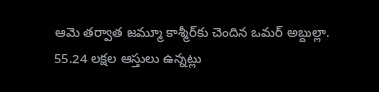ఆమె తర్వాత జమ్మూ కాశ్మీర్‌కు చెందిన ఒమర్ అబ్దుల్లా. 55.24 లక్షల ఆస్తులు ఉన్నట్లు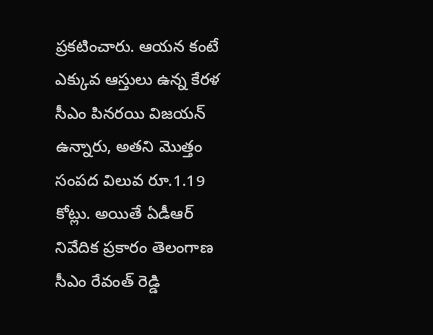ప్రకటించారు. ఆయన కంటే ఎక్కువ ఆస్తులు ఉన్న కేరళ సీఎం పినరయి విజయన్ ఉన్నారు, అతని మొత్తం సంపద విలువ రూ.1.19 కోట్లు. అయితే ఏడీఆర్ నివేదిక ప్రకారం తెలంగాణ సీఎం రేవంత్ రెడ్డి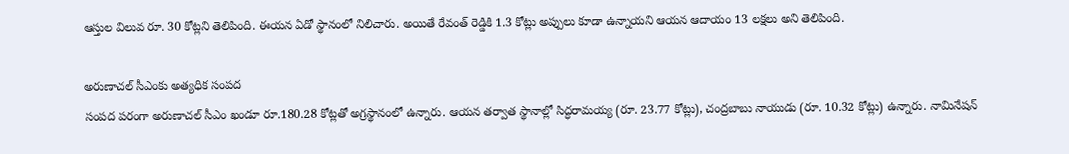ఆస్తుల విలువ రూ. 30 కోట్లని తెలిపింది. ఈయన ఏడో స్థానంలో నిలిచారు. అయితే రేవంత్ రెడ్డికి 1.3 కోట్లు అప్పులు కూడా ఉన్నాయని ఆయన ఆదాయం 13 లక్షలు అని తెలిపింది.

అరుణాచల్ సీఎంకు అత్యధిక సంపద
సంపద పరంగా అరుణాచల్ సీఎం ఖండూ రూ.180.28 కోట్లతో అగ్రస్థానంలో ఉన్నారు. ఆయన తర్వాత స్థానాల్లో సిద్ధరామయ్య (రూ. 23.77 కోట్లు), చంద్రబాబు నాయుడు (రూ. 10.32 కోట్లు) ఉన్నారు. నామినేషన్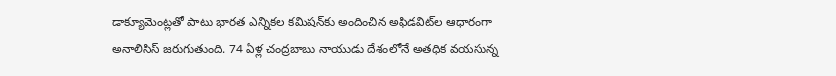డాక్యూమెంట్లతో పాటు భారత ఎన్నికల కమిషన్‌కు అందించిన అఫిడవిట్‌ల ఆధారంగా అనాలిసిస్ జరుగుతుంది. 74 ఏళ్ల చంద్రబాబు నాయుడు దేశంలోనే అతధిక వయసున్న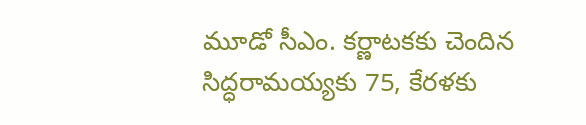మూడో సీఎం. కర్ణాటకకు చెందిన సిద్ధరామయ్యకు 75, కేరళకు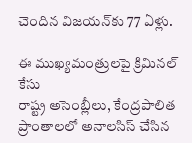చెందిన విజయన్‌కు 77 ఏళ్లు.

ఈ ముఖ్యమంత్రులపై క్రిమినల్ కేసు
రాష్ట్ర అసెంబ్లీలు, కేంద్రపాలిత ప్రాంతాలలో అనాలసిస్ చేసిన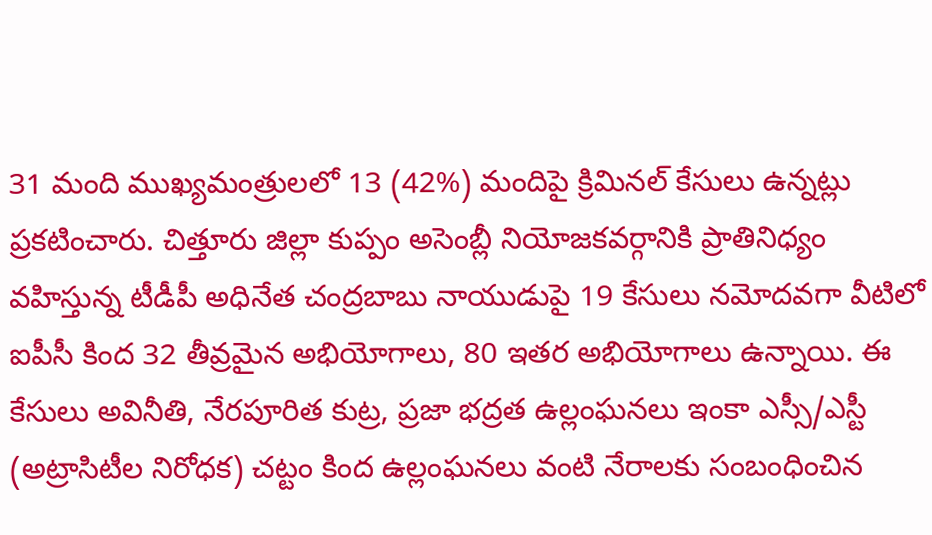31 మంది ముఖ్యమంత్రులలో 13 (42%) మందిపై క్రిమినల్ కేసులు ఉన్నట్లు ప్రకటించారు. చిత్తూరు జిల్లా కుప్పం అసెంబ్లీ నియోజకవర్గానికి ప్రాతినిధ్యం వహిస్తున్న టీడీపీ అధినేత చంద్రబాబు నాయుడుపై 19 కేసులు నమోదవగా వీటిలో ఐపీసీ కింద 32 తీవ్రమైన అభియోగాలు, 80 ఇతర అభియోగాలు ఉన్నాయి. ఈ కేసులు అవినీతి, నేరపూరిత కుట్ర, ప్రజా భద్రత ఉల్లంఘనలు ఇంకా ఎస్సీ/ఎస్టీ (అట్రాసిటీల నిరోధక) చట్టం కింద ఉల్లంఘనలు వంటి నేరాలకు సంబంధించిన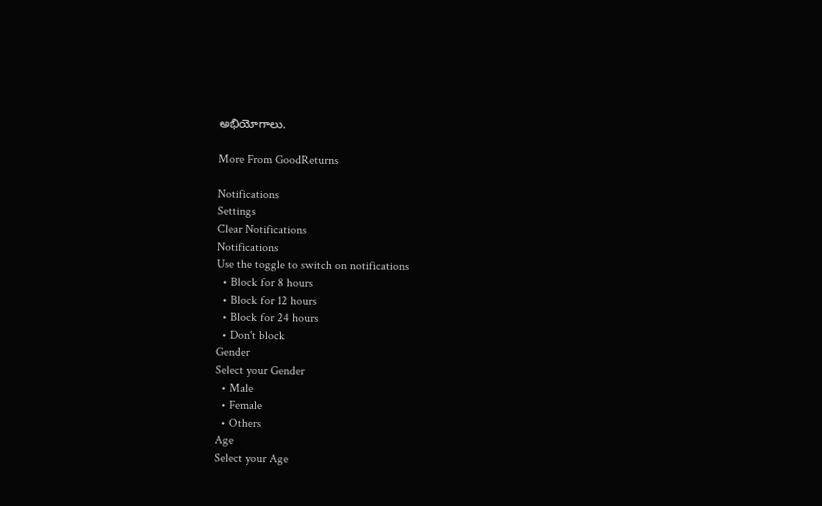అభియోగాలు.

More From GoodReturns

Notifications
Settings
Clear Notifications
Notifications
Use the toggle to switch on notifications
  • Block for 8 hours
  • Block for 12 hours
  • Block for 24 hours
  • Don't block
Gender
Select your Gender
  • Male
  • Female
  • Others
Age
Select your Age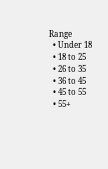Range
  • Under 18
  • 18 to 25
  • 26 to 35
  • 36 to 45
  • 45 to 55
  • 55+